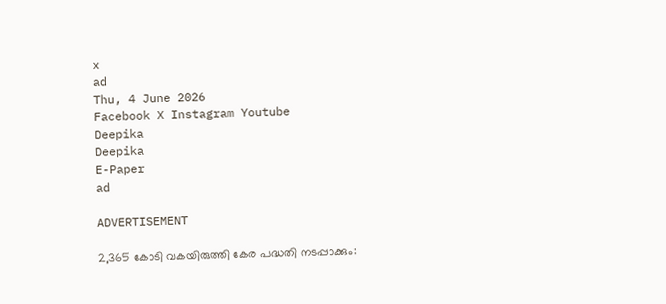x
ad
Thu, 4 June 2026
Facebook X Instagram Youtube
Deepika
Deepika
E-Paper
ad

ADVERTISEMENT

2,365 കോടി വകയിരുത്തി കേര പദ്ധതി നടപ്പാക്കും: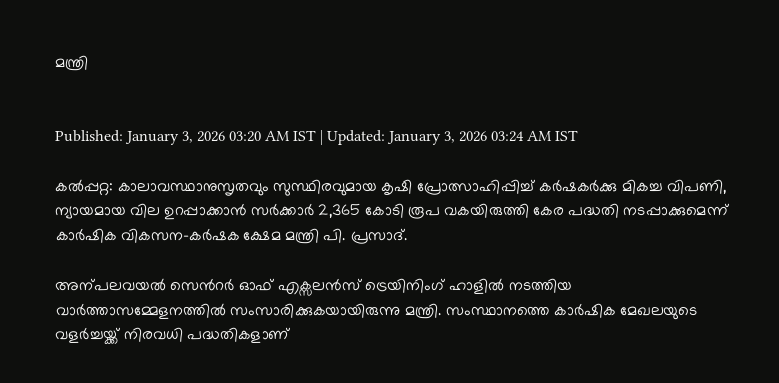മന്ത്രി


Published: January 3, 2026 03:20 AM IST | Updated: January 3, 2026 03:24 AM IST

കൽപ്പറ്റ: കാലാവസ്ഥാനുസൃതവും സുസ്ഥിരവുമായ കൃഷി പ്രോത്സാഹിപ്പിച്ച് കർഷകർക്കു മികച്ച വിപണി, ന്യായമായ വില ഉറപ്പാക്കാൻ സർക്കാർ 2,365 കോടി രൂപ വകയിരുത്തി കേര പദ്ധതി നടപ്പാക്കുമെന്ന് കാർഷിക വികസന-കർഷക ക്ഷേമ മന്ത്രി പി. പ്രസാദ്.

അന്പലവയൽ സെന്‍റർ ഓഫ് എക്സലൻസ് ട്രെയിനിംഗ് ഹാളിൽ നടത്തിയ വാർത്താസമ്മേളനത്തിൽ സംസാരിക്കുകയായിരുന്നു മന്ത്രി. സംസ്ഥാനത്തെ കാർഷിക മേഖലയുടെ വളർച്ചയ്ക്ക് നിരവധി പദ്ധതികളാണ്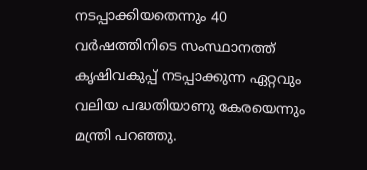നടപ്പാക്കിയതെന്നും 40 വർഷത്തിനിടെ സംസ്ഥാനത്ത് കൃഷിവകുപ്പ് നടപ്പാക്കുന്ന ഏറ്റവും വലിയ പദ്ധതിയാണു കേരയെന്നും മന്ത്രി പറഞ്ഞു.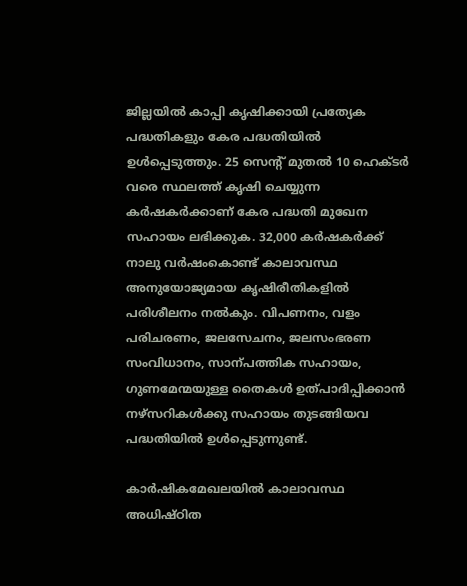ജില്ലയിൽ കാപ്പി കൃഷിക്കായി പ്രത്യേക പദ്ധതികളും കേര പദ്ധതിയിൽ ഉൾപ്പെടുത്തും. 25 സെന്‍റ് മുതൽ 10 ഹെക്ടർ വരെ സ്ഥലത്ത് കൃഷി ചെയ്യുന്ന കർഷകർക്കാണ് കേര പദ്ധതി മുഖേന സഹായം ലഭിക്കുക. 32,000 കർഷകർക്ക് നാലു വർഷംകൊണ്ട് കാലാവസ്ഥ അനുയോജ്യമായ കൃഷിരീതികളിൽ പരിശീലനം നൽകും. വിപണനം, വളം പരിചരണം, ജലസേചനം, ജലസംഭരണ സംവിധാനം, സാന്പത്തിക സഹായം, ഗുണമേന്മയുള്ള തൈകൾ ഉത്പാദിപ്പിക്കാൻ നഴ്സറികൾക്കു സഹായം തുടങ്ങിയവ പദ്ധതിയിൽ ഉൾപ്പെടുന്നുണ്ട്.

കാർഷികമേഖലയിൽ കാലാവസ്ഥ അധിഷ്ഠിത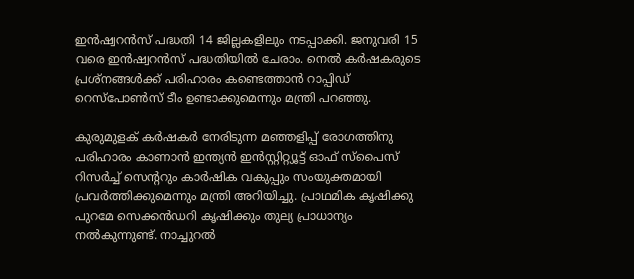ഇൻഷ്വറൻസ് പദ്ധതി 14 ജില്ലകളിലും നടപ്പാക്കി. ജനുവരി 15 വരെ ഇൻഷ്വറൻസ് പദ്ധതിയിൽ ചേരാം. നെൽ കർഷകരുടെ പ്രശ്നങ്ങൾക്ക് പരിഹാരം കണ്ടെത്താൻ റാപ്പിഡ് റെസ്പോണ്‍സ് ടീം ഉണ്ടാക്കുമെന്നും മന്ത്രി പറഞ്ഞു.

കുരുമുളക് കർഷകർ നേരിടുന്ന മഞ്ഞളിപ്പ് രോഗത്തിനു പരിഹാരം കാണാൻ ഇന്ത്യൻ ഇൻസ്റ്റിറ്റ്യൂട്ട് ഓഫ് സ്പൈസ് റിസർച്ച് സെന്‍ററും കാർഷിക വകുപ്പും സംയുക്തമായി പ്രവർത്തിക്കുമെന്നും മന്ത്രി അറിയിച്ചു. പ്രാഥമിക കൃഷിക്കു പുറമേ സെക്കൻഡറി കൃഷിക്കും തുല്യ പ്രാധാന്യം നൽകുന്നുണ്ട്. നാച്ചുറൽ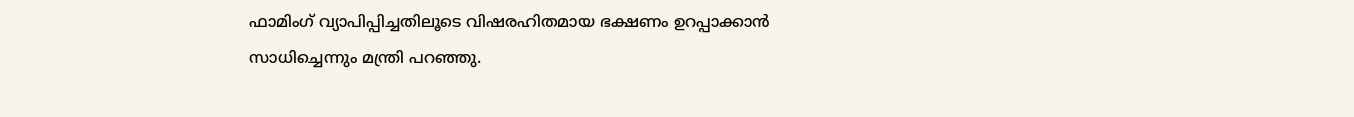ഫാമിംഗ് വ്യാപിപ്പിച്ചതിലൂടെ വിഷരഹിതമായ ഭക്ഷണം ഉറപ്പാക്കാൻ സാധിച്ചെന്നും മന്ത്രി പറഞ്ഞു.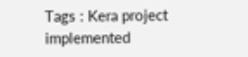Tags : Kera project implemented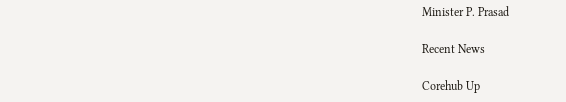Minister P. Prasad

Recent News

Corehub Up